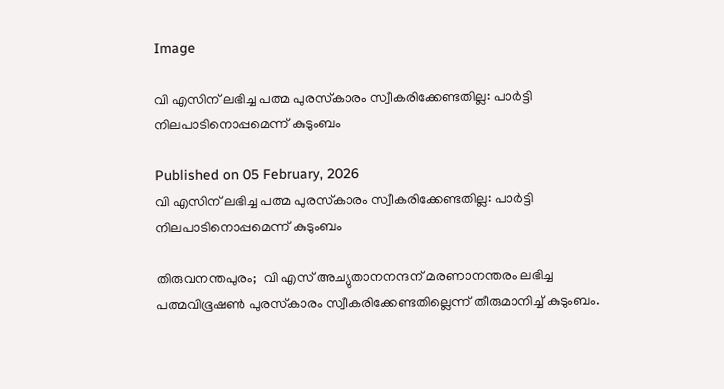Image

വി എസിന് ലഭിച്ച പത്മ പുരസ്‌കാരം സ്വീകരിക്കേണ്ടതില്ല: പാര്‍ട്ടി നിലപാടിനൊപ്പമെന്ന് കുടുംബം

Published on 05 February, 2026
വി എസിന് ലഭിച്ച പത്മ പുരസ്‌കാരം സ്വീകരിക്കേണ്ടതില്ല: പാര്‍ട്ടി നിലപാടിനൊപ്പമെന്ന് കുടുംബം

തിരുവനന്തപുരം;  വി എസ് അച്യുതാനനന്ദന് മരണാനന്തരം ലഭിച്ച പത്മവിഭൂഷണ്‍ പുരസ്‌കാരം സ്വീകരിക്കേണ്ടതില്ലെന്ന് തീരുമാനിച്ച് കുടുംബം.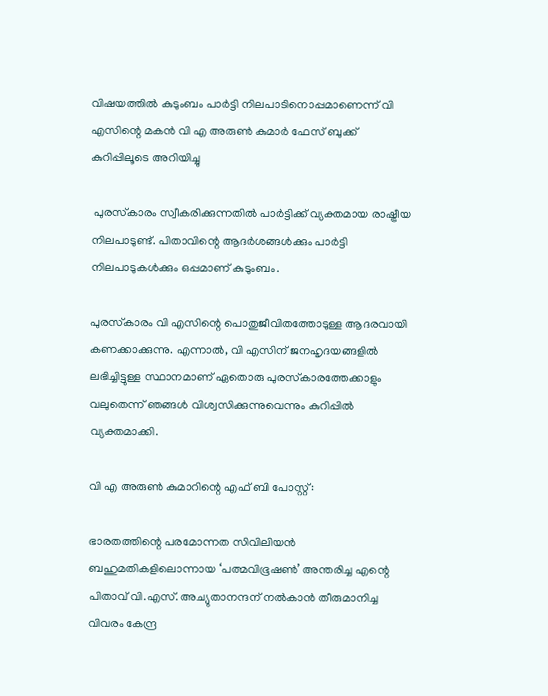വിഷയത്തില്‍ കുടുംബം പാര്‍ട്ടി നിലപാടിനൊപ്പമാണെന്ന് വി എസിന്റെ മകന്‍ വി എ അരുണ്‍ കുമാര്‍ ഫേസ് ബുക്ക് കുറിപ്പിലൂടെ അറിയിച്ചു

 പുരസ്‌കാരം സ്വീകരിക്കുന്നതില്‍ പാര്‍ട്ടിക്ക് വ്യക്തമായ രാഷ്ട്രീയ നിലപാടുണ്ട്. പിതാവിന്റെ ആദര്‍ശങ്ങള്‍ക്കും പാര്‍ട്ടി നിലപാടുകള്‍ക്കും ഒപ്പമാണ് കുടുംബം.

പുരസ്‌കാരം വി എസിന്റെ പൊതുജീവിതത്തോടുള്ള ആദരവായി കണക്കാക്കുന്നു. എന്നാല്‍, വി എസിന് ജനഹൃദയങ്ങളില്‍ ലഭിച്ചിട്ടുള്ള സ്ഥാനമാണ് ഏതൊരു പുരസ്‌കാരത്തേക്കാളും വലുതെന്ന് ഞങ്ങള്‍ വിശ്വസിക്കുന്നുവെന്നും കുറിപ്പില്‍ വ്യക്തമാക്കി.

വി എ അരുണ്‍ കുമാറിന്റെ എഫ് ബി പോസ്റ്റ്:

ഭാരതത്തിന്റെ പരമോന്നത സിവിലിയന്‍ ബഹുമതികളിലൊന്നായ ‘പത്മവിഭൂഷണ്‍’ അന്തരിച്ച എന്റെ പിതാവ് വി.എസ്. അച്യുതാനന്ദന് നല്‍കാന്‍ തീരുമാനിച്ച വിവരം കേന്ദ്ര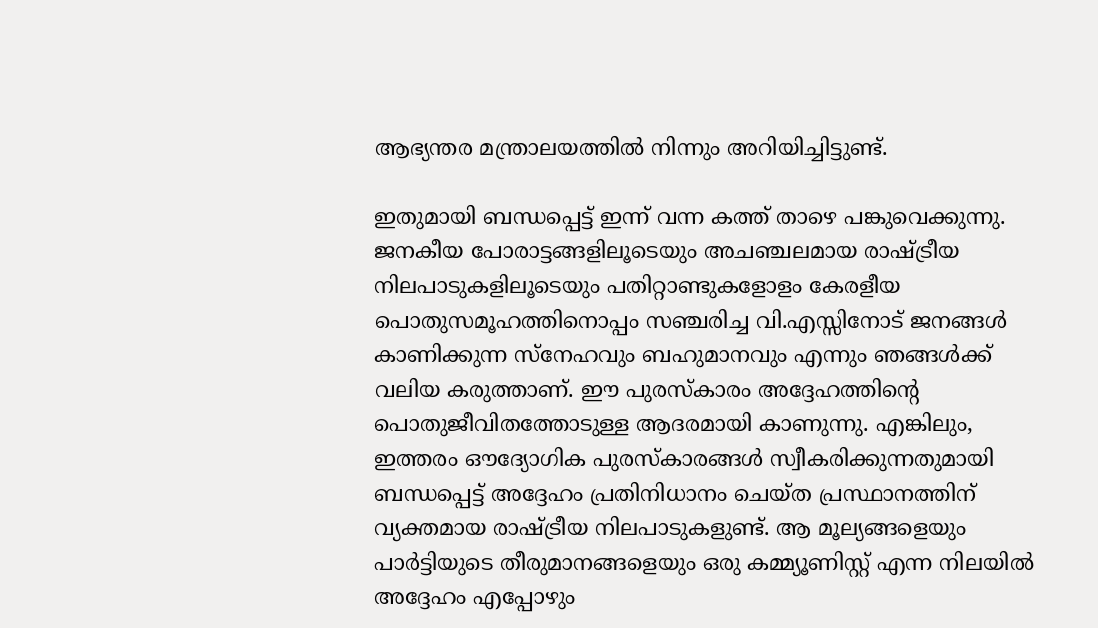ആഭ്യന്തര മന്ത്രാലയത്തില്‍ നിന്നും അറിയിച്ചിട്ടുണ്ട്.

ഇതുമായി ബന്ധപ്പെട്ട് ഇന്ന് വന്ന കത്ത് താഴെ പങ്കുവെക്കുന്നു. ജനകീയ പോരാട്ടങ്ങളിലൂടെയും അചഞ്ചലമായ രാഷ്ട്രീയ നിലപാടുകളിലൂടെയും പതിറ്റാണ്ടുകളോളം കേരളീയ പൊതുസമൂഹത്തിനൊപ്പം സഞ്ചരിച്ച വി.എസ്സിനോട് ജനങ്ങള്‍ കാണിക്കുന്ന സ്‌നേഹവും ബഹുമാനവും എന്നും ഞങ്ങള്‍ക്ക് വലിയ കരുത്താണ്. ഈ പുരസ്‌കാരം അദ്ദേഹത്തിന്റെ പൊതുജീവിതത്തോടുള്ള ആദരമായി കാണുന്നു. എങ്കിലും, ഇത്തരം ഔദ്യോഗിക പുരസ്‌കാരങ്ങള്‍ സ്വീകരിക്കുന്നതുമായി ബന്ധപ്പെട്ട് അദ്ദേഹം പ്രതിനിധാനം ചെയ്ത പ്രസ്ഥാനത്തിന് വ്യക്തമായ രാഷ്ട്രീയ നിലപാടുകളുണ്ട്. ആ മൂല്യങ്ങളെയും പാര്‍ട്ടിയുടെ തീരുമാനങ്ങളെയും ഒരു കമ്മ്യൂണിസ്റ്റ് എന്ന നിലയില്‍ അദ്ദേഹം എപ്പോഴും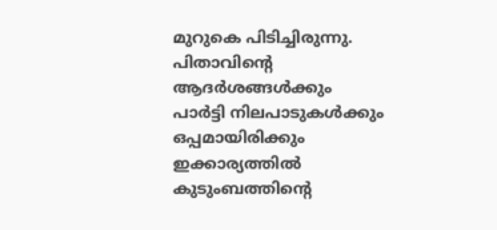മുറുകെ പിടിച്ചിരുന്നു. പിതാവിന്റെ ആദര്‍ശങ്ങള്‍ക്കും പാര്‍ട്ടി നിലപാടുകള്‍ക്കും ഒപ്പമായിരിക്കും ഇക്കാര്യത്തില്‍ കുടുംബത്തിന്റെ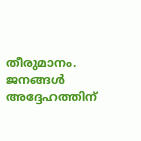തീരുമാനം. ജനങ്ങള്‍ അദ്ദേഹത്തിന്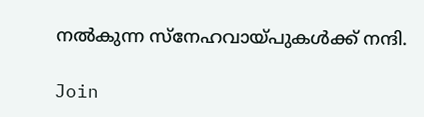നല്‍കുന്ന സ്‌നേഹവായ്പുകള്‍ക്ക് നന്ദി.

Join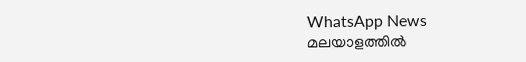WhatsApp News
മലയാളത്തില്‍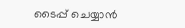ടൈപ്പ് ചെയ്യാന്‍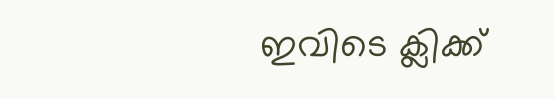ഇവിടെ ക്ലിക്ക്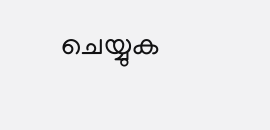ചെയ്യുക